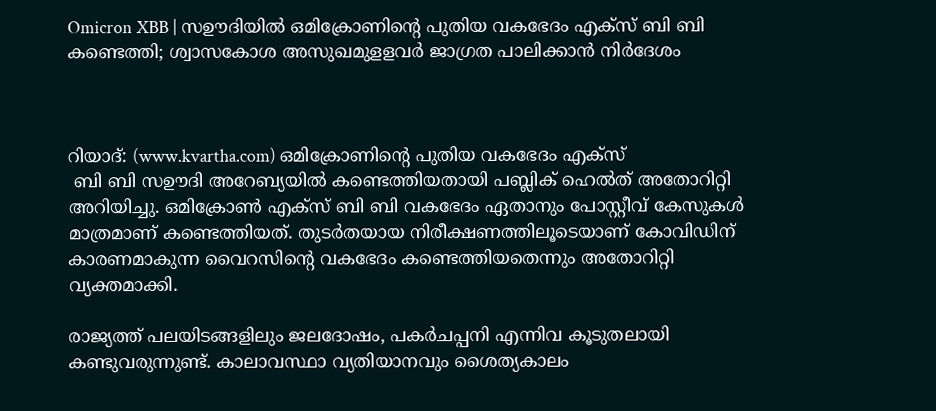Omicron XBB | സഊദിയില്‍ ഒമിക്രോണിന്റെ പുതിയ വകഭേദം എക്‌സ് ബി ബി കണ്ടെത്തി; ശ്വാസകോശ അസുഖമുളളവര്‍ ജാഗ്രത പാലിക്കാന്‍ നിര്‍ദേശം



റിയാദ്: (www.kvartha.com) ഒമിക്രോണിന്റെ പുതിയ വകഭേദം എക്‌സ്
 ബി ബി സഊദി അറേബ്യയില്‍ കണ്ടെത്തിയതായി പബ്ലിക് ഹെല്‍ത് അതോറിറ്റി അറിയിച്ചു. ഒമിക്രോണ്‍ എക്‌സ് ബി ബി വകഭേദം ഏതാനും പോസ്റ്റീവ് കേസുകള്‍ മാത്രമാണ് കണ്ടെത്തിയത്. തുടര്‍തയായ നിരീക്ഷണത്തിലൂടെയാണ് കോവിഡിന് കാരണമാകുന്ന വൈറസിന്റെ വകഭേദം കണ്ടെത്തിയതെന്നും അതോറിറ്റി വ്യക്തമാക്കി.

രാജ്യത്ത് പലയിടങ്ങളിലും ജലദോഷം, പകര്‍ചപ്പനി എന്നിവ കൂടുതലായി കണ്ടുവരുന്നുണ്ട്. കാലാവസ്ഥാ വ്യതിയാനവും ശൈത്യകാലം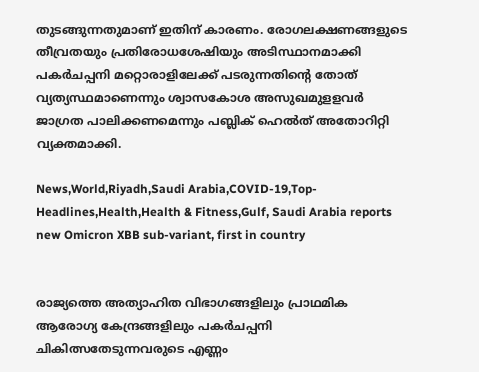തുടങ്ങുന്നതുമാണ് ഇതിന് കാരണം. രോഗലക്ഷണങ്ങളുടെ തീവ്രതയും പ്രതിരോധശേഷിയും അടിസ്ഥാനമാക്കി പകര്‍ചപ്പനി മറ്റൊരാളിലേക്ക് പടരുന്നതിന്റെ തോത് വ്യത്യസ്ഥമാണെന്നും ശ്വാസകോശ അസുഖമുളളവര്‍ ജാഗ്രത പാലിക്കണമെന്നും പബ്ലിക് ഹെല്‍ത് അതോറിറ്റി വ്യക്തമാക്കി.

News,World,Riyadh,Saudi Arabia,COVID-19,Top-Headlines,Health,Health & Fitness,Gulf, Saudi Arabia reports new Omicron XBB sub-variant, first in country


രാജ്യത്തെ അത്യാഹിത വിഭാഗങ്ങളിലും പ്രാഥമിക ആരോഗ്യ കേന്ദ്രങ്ങളിലും പകര്‍ചപ്പനി ചികിത്സതേടുന്നവരുടെ എണ്ണം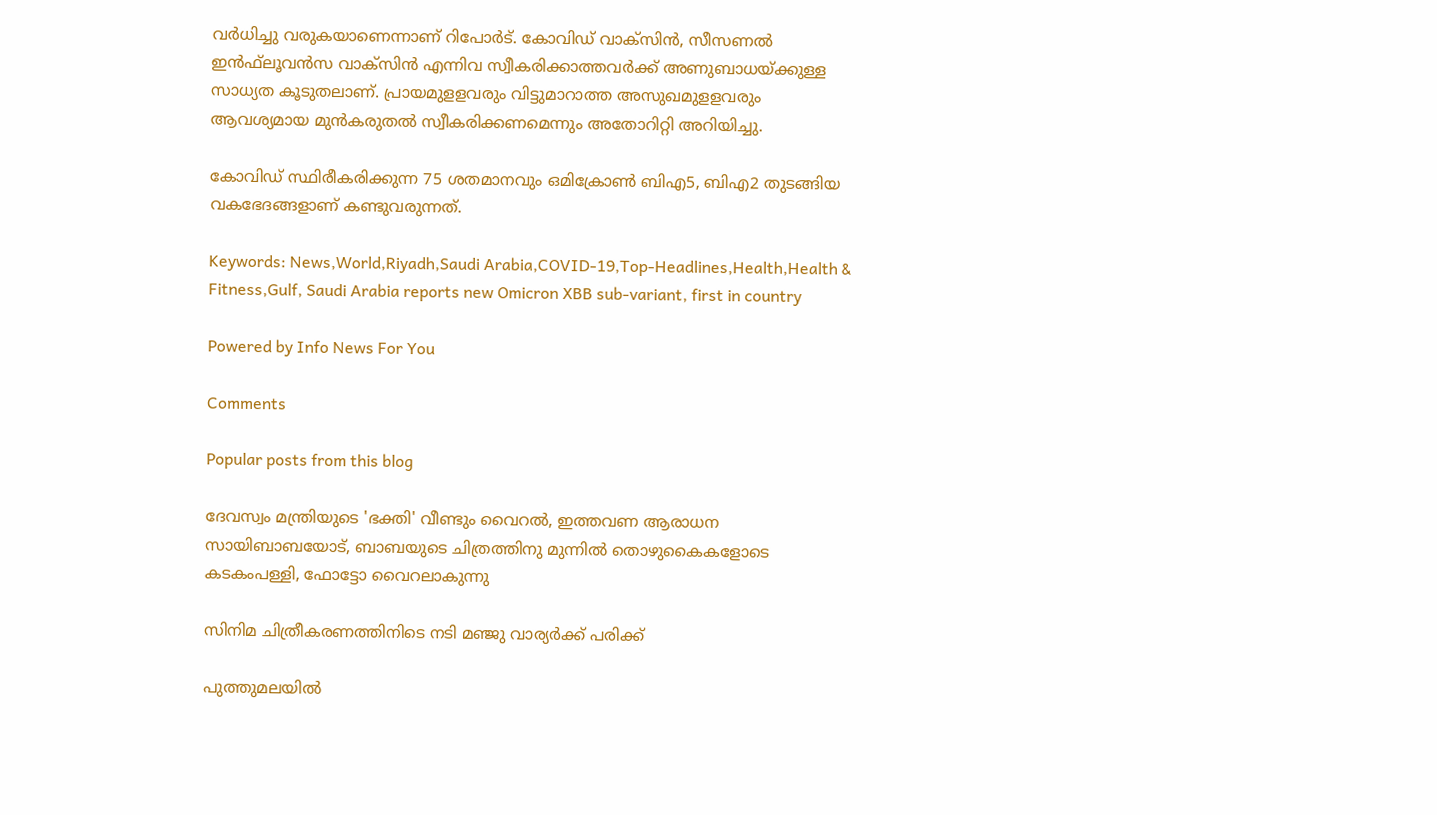വര്‍ധിച്ചു വരുകയാണെന്നാണ് റിപോര്‍ട്. കോവിഡ് വാക്സിന്‍, സീസണല്‍ ഇന്‍ഫ്‌ലൂവന്‍സ വാക്സിന്‍ എന്നിവ സ്വീകരിക്കാത്തവര്‍ക്ക് അണുബാധയ്ക്കുള്ള സാധ്യത കൂടുതലാണ്. പ്രായമുളളവരും വിട്ടുമാറാത്ത അസുഖമുളളവരും ആവശ്യമായ മുന്‍കരുതല്‍ സ്വീകരിക്കണമെന്നും അതോറിറ്റി അറിയിച്ചു.

കോവിഡ് സ്ഥിരീകരിക്കുന്ന 75 ശതമാനവും ഒമിക്രോണ്‍ ബിഎ5, ബിഎ2 തുടങ്ങിയ വകഭേദങ്ങളാണ് കണ്ടുവരുന്നത്.

Keywords: News,World,Riyadh,Saudi Arabia,COVID-19,Top-Headlines,Health,Health & Fitness,Gulf, Saudi Arabia reports new Omicron XBB sub-variant, first in country

Powered by Info News For You

Comments

Popular posts from this blog

ദേവസ്വം മന്ത്രിയുടെ 'ഭക്തി' വീണ്ടും വൈറല്‍, ഇത്തവണ ആരാധന സായിബാബയോട്, ബാബയുടെ ചിത്രത്തിനു മുന്നില്‍ തൊഴുകൈകളോടെ കടകംപള്ളി, ഫോട്ടോ വൈറലാകുന്നു

സിനിമ ചിത്രീകരണത്തിനിടെ നടി മഞ്ജു വാര്യര്‍ക്ക് പരിക്ക്

പുത്തുമലയില്‍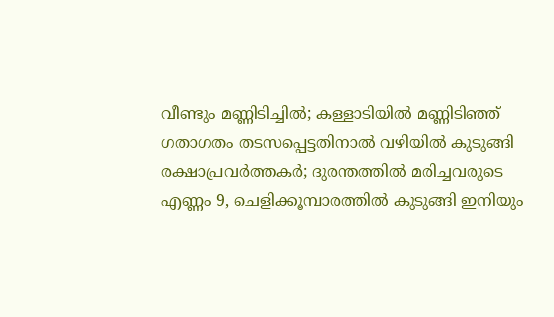വീണ്ടും മണ്ണിടിച്ചില്‍; കള്ളാടിയില്‍ മണ്ണിടിഞ്ഞ് ഗതാഗതം തടസപ്പെട്ടതിനാല്‍ വഴിയില്‍ കുടുങ്ങി രക്ഷാപ്രവര്‍ത്തകര്‍; ദുരന്തത്തില്‍ മരിച്ചവരുടെ എണ്ണം 9, ചെളിക്കൂമ്പാരത്തില്‍ കുടുങ്ങി ഇനിയും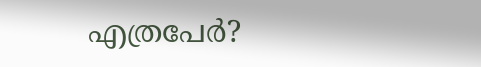എത്രപേര്‍?